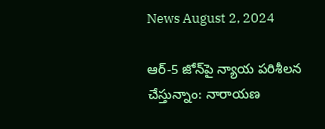News August 2, 2024

ఆర్-5 జోన్‌పై న్యాయ పరిశీలన చేస్తున్నాం: నారాయణ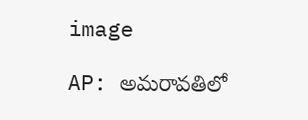image

AP: అమరావతిలో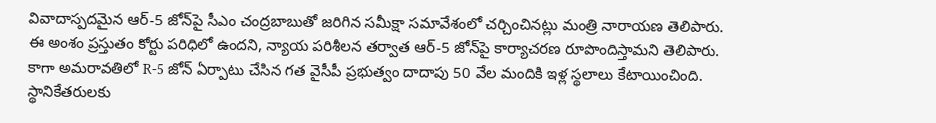వివాదాస్పదమైన ఆర్-5 జోన్‌పై సీఎం చంద్రబాబుతో జరిగిన సమీక్షా సమావేశంలో చర్చించినట్లు మంత్రి నారాయణ తెలిపారు. ఈ అంశం ప్రస్తుతం కోర్టు పరిధిలో ఉందని, న్యాయ పరిశీలన తర్వాత ఆర్-5 జోన్‌పై కార్యాచరణ రూపొందిస్తామని తెలిపారు. కాగా అమరావతిలో R-5 జోన్ ఏర్పాటు చేసిన గత వైసీపీ ప్రభుత్వం దాదాపు 50 వేల మందికి ఇళ్ల స్థలాలు కేటాయించింది. స్థానికేతరులకు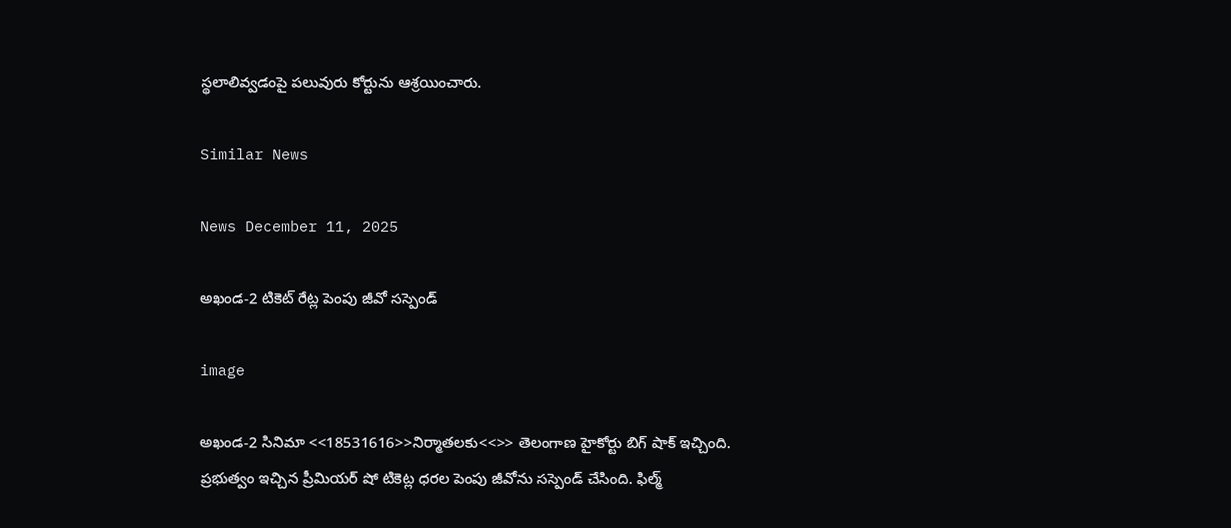స్థలాలివ్వడంపై పలువురు కోర్టును ఆశ్రయించారు.

Similar News

News December 11, 2025

అఖండ-2 టికెట్ రేట్ల పెంపు జీవో సస్పెండ్

image

అఖండ-2 సినిమా <<18531616>>నిర్మాతలకు<<>> తెలంగాణ హైకోర్టు బిగ్ షాక్ ఇచ్చింది. ప్రభుత్వం ఇచ్చిన ప్రీమియర్ షో టికెట్ల ధరల పెంపు జీవోను సస్పెండ్ చేసింది. ఫిల్మ్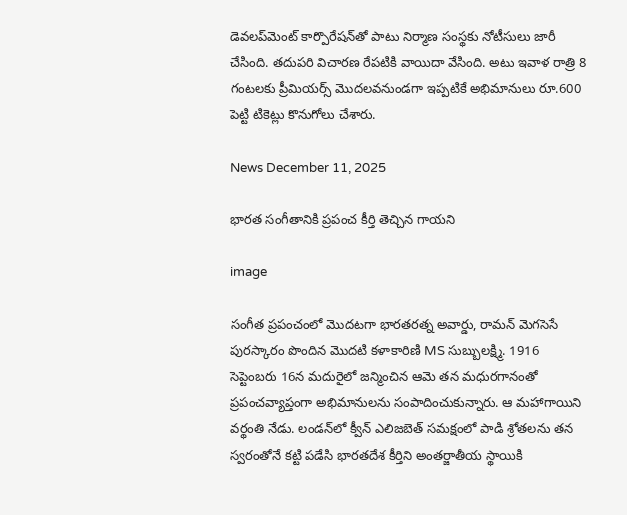డెవలప్‌మెంట్ కార్పొరేషన్‌తో పాటు నిర్మాణ సంస్థకు నోటీసులు జారీ చేసింది. తదుపరి విచారణ రేపటికి వాయిదా వేసింది. అటు ఇవాళ రాత్రి 8 గంటలకు ప్రీమియర్స్ మొదలవనుండగా ఇప్పటికే అభిమానులు రూ.600 పెట్టి టికెట్లు కొనుగోలు చేశారు.

News December 11, 2025

భారత సంగీతానికి ప్రపంచ కీర్తి తెచ్చిన గాయని

image

సంగీత ప్రపంచంలో మొదటగా భారతరత్న అవార్డు, రామన్ మెగసెసే పురస్కారం పొందిన మొదటి కళాకారిణి MS సుబ్బులక్ష్మి. 1916 సెప్టెంబరు 16న మదురైలో జన్మించిన ఆమె తన మధురగానంతో ప్రపంచవ్యాప్తంగా అభిమానులను సంపాదించుకున్నారు. ఆ మహాగాయిని వర్థంతి నేడు. లండన్‌లో క్వీన్ ఎలిజబెత్ సమక్షంలో పాడి శ్రోతలను తన స్వరంతోనే కట్టి పడేసి భారతదేశ కీర్తిని అంతర్జాతీయ స్థాయికి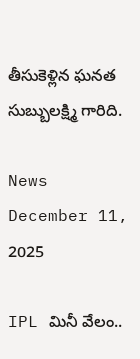తీసుకెళ్లిన ఘనత సుబ్బులక్ష్మి గారిది.

News December 11, 2025

IPL మినీ వేలం..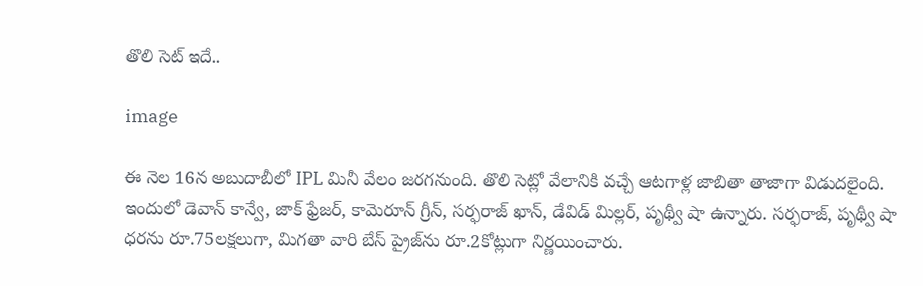తొలి సెట్ ఇదే..

image

ఈ నెల 16న అబుదాబీలో IPL మినీ వేలం జరగనుంది. తొలి సెట్లో వేలానికి వచ్చే ఆటగాళ్ల జాబితా తాజాగా విడుదలైంది. ఇందులో డెవాన్ కాన్వే, జాక్ ఫ్రేజర్, కామెరూన్ గ్రీన్, సర్ఫరాజ్ ఖాన్, డేవిడ్ మిల్లర్, పృథ్వీ షా ఉన్నారు. సర్ఫరాజ్, పృథ్వీ షా ధరను రూ.75లక్షలుగా, మిగతా వారి బేస్ ప్రైజ్‌ను రూ.2కోట్లుగా నిర్ణయించారు.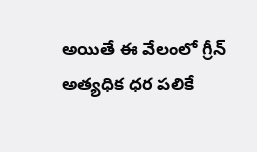అయితే ఈ వేలంలో గ్రీన్ అత్యధిక ధర పలికే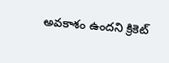అవకాశం ఉందని క్రికెట్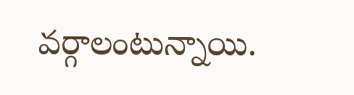వర్గాలంటున్నాయి.